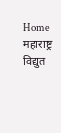Home महाराष्ट्र विद्युत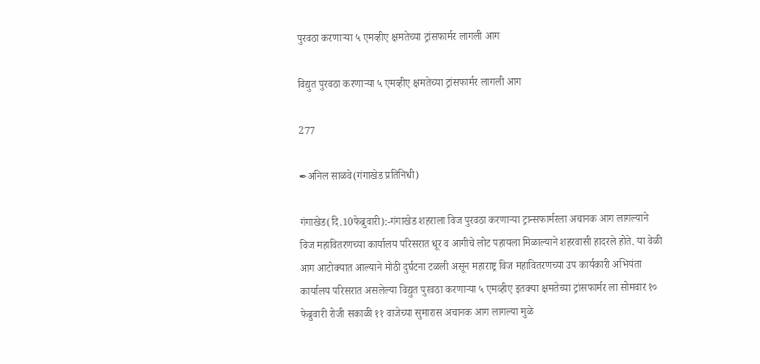पुरवठा करणाऱ्या ५ एमव्हीए क्षमतेच्या ट्रांसफार्मर लागली आग

विद्युत पुरवठा करणाऱ्या ५ एमव्हीए क्षमतेच्या ट्रांसफार्मर लागली आग

277

✒अनिल साळवे(गंगाखेड प्रतिनिधी)

गंगाखेड(दि.10फेब्रुवारी):-गंगाखेड शहराला विज पुरवठा करणाऱ्या ट्रान्सफार्मरला अचानक आग लागल्याने विज महावितरणच्या कार्यालय परिसरात धूर व आगीचे लोट पहायला मिळाल्याने शहरवासी हादरले होते. या वेळी आग आटोक्यात आल्याने मोठी दुर्घटना टळली असून महाराष्ट्र विज महावितरणच्या उप कार्यकारी अभियंता कार्यालय परिसरात असलेल्या विद्युत पुरवठा करणाऱ्या ५ एमव्हीए इतक्या क्षमतेच्या ट्रांसफार्मर ला सोमवार १० फेब्रुवारी रोजी सकाळी ११ वाजेच्या सुमारास अचानक आग लागल्या मुळे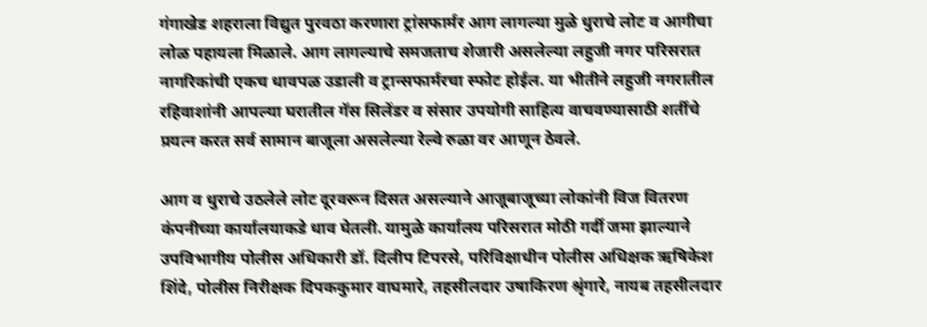गंगाखेड शहराला विद्युत पुरवठा करणारा ट्रांसफार्मर आग लागल्या मुळे धुराचे लोट व आगीचा लोळ पहायला मिळाले. आग लागल्याचे समजताच शेजारी असलेल्या लहुजी नगर परिसरात नागरिकांची एकच धावपळ उडाली व ट्रान्सफार्मरचा स्फोट होईल. या भीतीने लहुजी नगरातील रहिवाशांनी आपल्या घरातील गॅस सिलेंडर व संसार उपयोगी साहित्य वाचवण्यासाठी शर्तीचे प्रयत्न करत सर्व सामान बाजूला असलेल्या रेल्वे रुळा वर आणून ठेवले.

आग व धुराचे उठलेले लोट दूरवरून दिसत असल्याने आजूबाजूच्या लोकांनी विज वितरण कंपनीच्या कार्यालयाकडे धाव घेतली. यामुळे कार्यालय परिसरात मोठी गर्दी जमा झाल्याने उपविभागीय पोलीस अधिकारी डॉ. दिलीप टिपरसे, परिविक्षाधीन पोलीस अधिक्षक ऋषिकेश शिंदे, पोलीस निरीक्षक दिपककुमार वाघमारे, तहसीलदार उषाकिरण श्रृंगारे, नायब तहसीलदार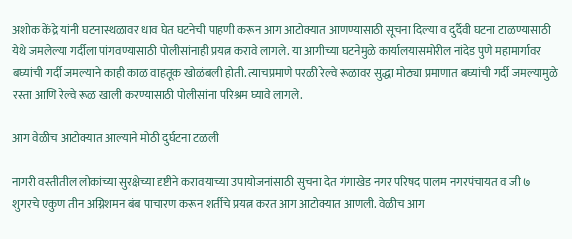अशोक केंद्रे यांनी घटनास्थळावर धाव घेत घटनेची पाहणी करून आग आटोक्यात आणण्यासाठी सूचना दिल्या व दुर्दैवी घटना टाळण्यासाठी येथे जमलेल्या गर्दीला पांगवण्यासाठी पोलीसांनाही प्रयत्न करावे लागले. या आगीच्या घटनेमुळे कार्यालयासमोरील नांदेड पुणे महामार्गावर बघ्यांची गर्दी जमल्याने काही काळ वाहतूक खोळंबली होती. त्याचप्रमाणे परळी रेल्वे रूळावर सुद्धा मोठ्या प्रमाणात बघ्यांची गर्दी जमल्यामुळे रस्ता आणि रेल्वे रूळ खाली करण्यासाठी पोलीसांना परिश्रम घ्यावे लागले.

आग वेळीच आटोक्यात आल्याने मोठी दुर्घटना टळली

नागरी वस्तीतील लोकांच्या सुरक्षेच्या दृष्टीने करावयाच्या उपायोजनांसाठी सुचना देत गंगाखेड नगर परिषद पालम नगरपंचायत व जी ७ शुगरचे एकुण तीन अग्निशमन बंब पाचारण करून शर्तीचे प्रयत्न करत आग आटोक्यात आणली. वेळीच आग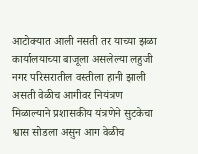आटोक्यात आली नसती तर याच्या झळा कार्यालयाच्या बाजूला असलेल्या लहुजी नगर परिसरातील वस्तीला हानी झाली असती वेळीच आगीवर नियंत्रण मिळाल्याने प्रशासकीय यंत्रणेने सुटकेचा श्वास सोडला असुन आग वेळीच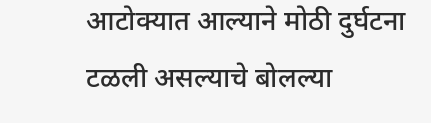आटोक्यात आल्याने मोठी दुर्घटना टळली असल्याचे बोलल्या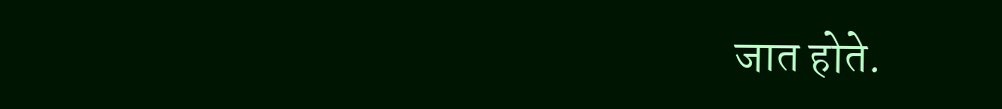जात होते.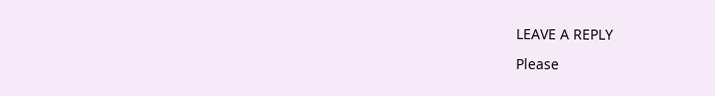LEAVE A REPLY

Please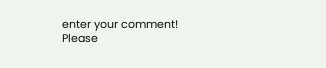enter your comment!
Please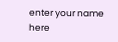enter your name here